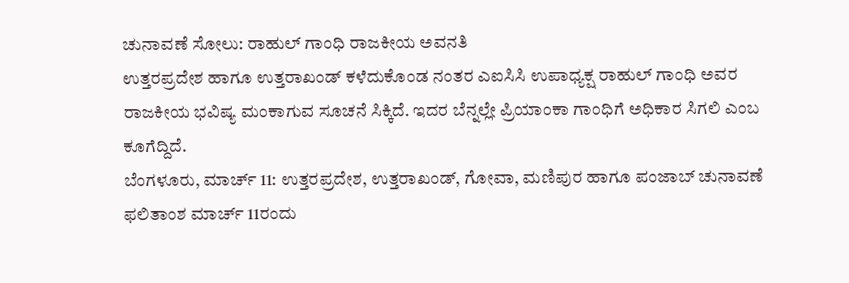ಚುನಾವಣೆ ಸೋಲು: ರಾಹುಲ್ ಗಾಂಧಿ ರಾಜಕೀಯ ಅವನತಿ
ಉತ್ತರಪ್ರದೇಶ ಹಾಗೂ ಉತ್ತರಾಖಂಡ್ ಕಳೆದುಕೊಂಡ ನಂತರ ಎಐಸಿಸಿ ಉಪಾಧ್ಯಕ್ಷ ರಾಹುಲ್ ಗಾಂಧಿ ಅವರ ರಾಜಕೀಯ ಭವಿಷ್ಯ ಮಂಕಾಗುವ ಸೂಚನೆ ಸಿಕ್ಕಿದೆ. ಇದರ ಬೆನ್ನಲ್ಲೇ ಪ್ರಿಯಾಂಕಾ ಗಾಂಧಿಗೆ ಅಧಿಕಾರ ಸಿಗಲಿ ಎಂಬ ಕೂಗೆದ್ದಿದೆ.
ಬೆಂಗಳೂರು, ಮಾರ್ಚ್ 11: ಉತ್ತರಪ್ರದೇಶ, ಉತ್ತರಾಖಂಡ್, ಗೋವಾ, ಮಣಿಪುರ ಹಾಗೂ ಪಂಜಾಬ್ ಚುನಾವಣೆ ಫಲಿತಾಂಶ ಮಾರ್ಚ್ 11ರಂದು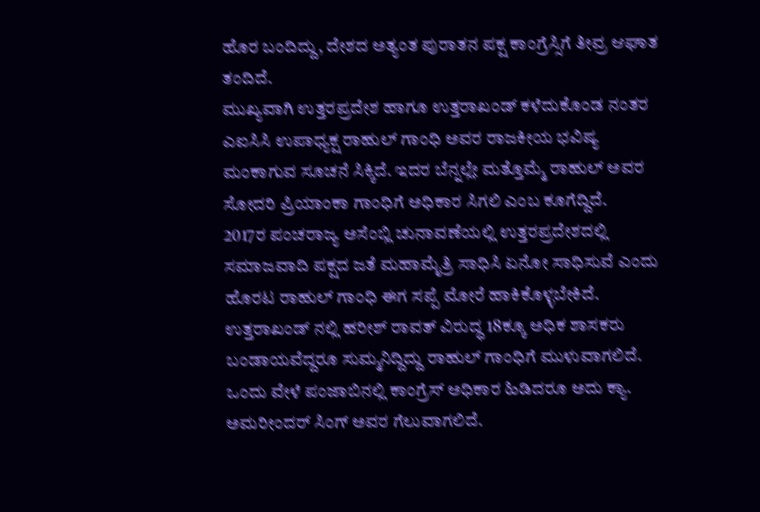ಹೊರ ಬಂದಿದ್ದು, ದೇಶದ ಅತ್ಯಂತ ಪುರಾತನ ಪಕ್ಷ ಕಾಂಗ್ರೆಸ್ಸಿಗೆ ತೀವ್ರ ಆಘಾತ ತಂದಿದೆ.
ಮುಖ್ಯವಾಗಿ ಉತ್ತರಪ್ರದೇಶ ಹಾಗೂ ಉತ್ತರಾಖಂಡ್ ಕಳೆದುಕೊಂಡ ನಂತರ ಎಐಸಿಸಿ ಉಪಾಧ್ಯಕ್ಷ ರಾಹುಲ್ ಗಾಂಧಿ ಅವರ ರಾಜಕೀಯ ಭವಿಷ್ಯ ಮಂಕಾಗುವ ಸೂಚನೆ ಸಿಕ್ಕಿದೆ. ಇದರ ಬೆನ್ನಲ್ಲೇ ಮತ್ತೊಮ್ಮೆ ರಾಹುಲ್ ಅವರ ಸೋದರಿ ಪ್ರಿಯಾಂಕಾ ಗಾಂಧಿಗೆ ಅಧಿಕಾರ ಸಿಗಲಿ ಎಂಬ ಕೂಗೆದ್ದಿದೆ.
2017ರ ಪಂಚರಾಜ್ಯ ಅಸೆಂಬ್ಲಿ ಚುನಾವಣೆಯಲ್ಲಿ ಉತ್ತರಪ್ರದೇಶದಲ್ಲಿ ಸಮಾಜವಾದಿ ಪಕ್ಷದ ಜತೆ ಮಹಾಮೈತ್ರಿ ಸಾಧಿಸಿ ಏನೋ ಸಾಧಿಸುವೆ ಎಂದು ಹೊರಟ ರಾಹುಲ್ ಗಾಂಧಿ ಈಗ ಸಪ್ಪೆ ಮೋರೆ ಹಾಕಿಕೊಳ್ಳಬೇಕಿದೆ. ಉತ್ತರಾಖಂಡ್ ನಲ್ಲಿ ಹರೀಶ್ ರಾವತ್ ವಿರುದ್ಧ 18ಕ್ಕೂ ಅಧಿಕ ಶಾಸಕರು ಬಂಡಾಯವೆದ್ದರೂ ಸುಮ್ಮನಿದ್ದಿದ್ದು ರಾಹುಲ್ ಗಾಂಧಿಗೆ ಮುಳುವಾಗಲಿದೆ.
ಒಂದು ವೇಳೆ ಪಂಜಾಬಿನಲ್ಲಿ ಕಾಂಗ್ರೆಸ್ ಅಧಿಕಾರ ಹಿಡಿದರೂ ಅದು ಕ್ಯಾ. ಅಮರೀಂದರ್ ಸಿಂಗ್ ಅವರ ಗೆಲುವಾಗಲಿದೆ.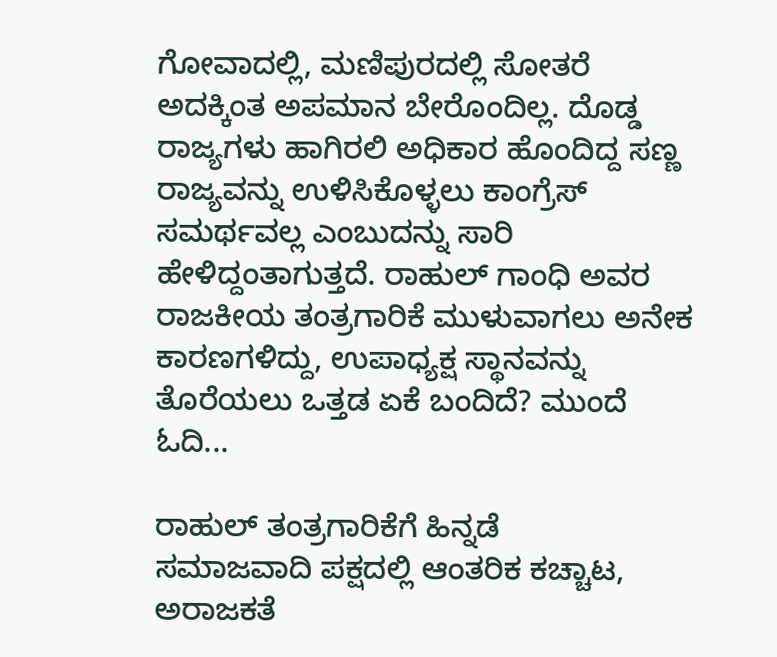ಗೋವಾದಲ್ಲಿ, ಮಣಿಪುರದಲ್ಲಿ ಸೋತರೆ ಅದಕ್ಕಿಂತ ಅಪಮಾನ ಬೇರೊಂದಿಲ್ಲ. ದೊಡ್ಡ ರಾಜ್ಯಗಳು ಹಾಗಿರಲಿ ಅಧಿಕಾರ ಹೊಂದಿದ್ದ ಸಣ್ಣ ರಾಜ್ಯವನ್ನು ಉಳಿಸಿಕೊಳ್ಳಲು ಕಾಂಗ್ರೆಸ್ ಸಮರ್ಥವಲ್ಲ ಎಂಬುದನ್ನು ಸಾರಿ ಹೇಳಿದ್ದಂತಾಗುತ್ತದೆ. ರಾಹುಲ್ ಗಾಂಧಿ ಅವರ ರಾಜಕೀಯ ತಂತ್ರಗಾರಿಕೆ ಮುಳುವಾಗಲು ಅನೇಕ ಕಾರಣಗಳಿದ್ದು, ಉಪಾಧ್ಯಕ್ಷ ಸ್ಥಾನವನ್ನು ತೊರೆಯಲು ಒತ್ತಡ ಏಕೆ ಬಂದಿದೆ? ಮುಂದೆ ಓದಿ...

ರಾಹುಲ್ ತಂತ್ರಗಾರಿಕೆಗೆ ಹಿನ್ನಡೆ
ಸಮಾಜವಾದಿ ಪಕ್ಷದಲ್ಲಿ ಆಂತರಿಕ ಕಚ್ಚಾಟ, ಅರಾಜಕತೆ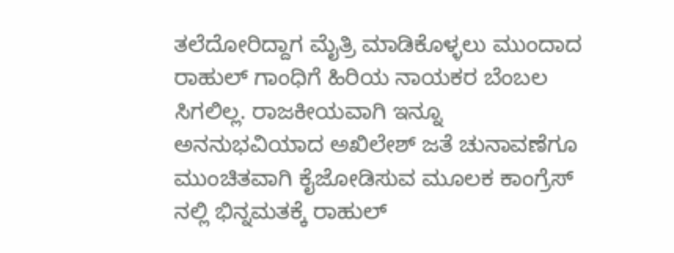ತಲೆದೋರಿದ್ದಾಗ ಮೈತ್ರಿ ಮಾಡಿಕೊಳ್ಳಲು ಮುಂದಾದ ರಾಹುಲ್ ಗಾಂಧಿಗೆ ಹಿರಿಯ ನಾಯಕರ ಬೆಂಬಲ ಸಿಗಲಿಲ್ಲ. ರಾಜಕೀಯವಾಗಿ ಇನ್ನೂ ಅನನುಭವಿಯಾದ ಅಖಿಲೇಶ್ ಜತೆ ಚುನಾವಣೆಗೂ ಮುಂಚಿತವಾಗಿ ಕೈಜೋಡಿಸುವ ಮೂಲಕ ಕಾಂಗ್ರೆಸ್ ನಲ್ಲಿ ಭಿನ್ನಮತಕ್ಕೆ ರಾಹುಲ್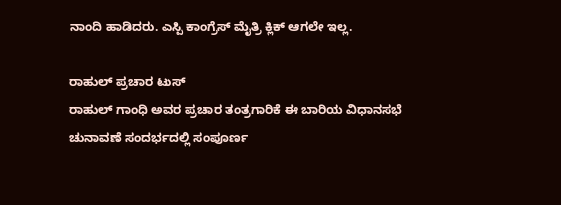ನಾಂದಿ ಹಾಡಿದರು. ಎಸ್ಪಿ ಕಾಂಗ್ರೆಸ್ ಮೈತ್ರಿ ಕ್ಲಿಕ್ ಆಗಲೇ ಇಲ್ಲ.

ರಾಹುಲ್ ಪ್ರಚಾರ ಟುಸ್
ರಾಹುಲ್ ಗಾಂಧಿ ಅವರ ಪ್ರಚಾರ ತಂತ್ರಗಾರಿಕೆ ಈ ಬಾರಿಯ ವಿಧಾನಸಭೆ ಚುನಾವಣೆ ಸಂದರ್ಭದಲ್ಲಿ ಸಂಪೂರ್ಣ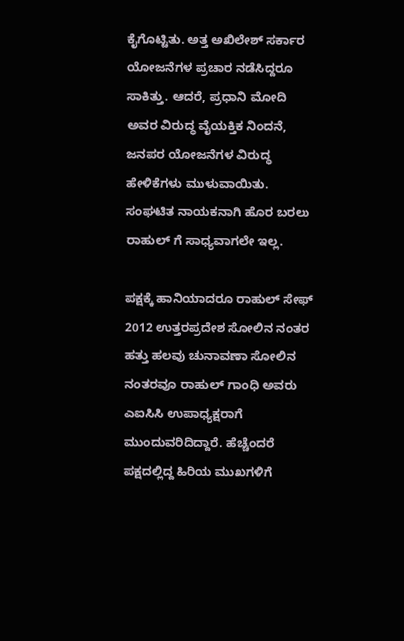ಕೈಗೊಟ್ಟಿತು. ಅತ್ತ ಅಖಿಲೇಶ್ ಸರ್ಕಾರ ಯೋಜನೆಗಳ ಪ್ರಚಾರ ನಡೆಸಿದ್ದರೂ ಸಾಕಿತ್ತು. ಆದರೆ, ಪ್ರಧಾನಿ ಮೋದಿ ಅವರ ವಿರುದ್ಧ ವೈಯಕ್ತಿಕ ನಿಂದನೆ, ಜನಪರ ಯೋಜನೆಗಳ ವಿರುದ್ಧ ಹೇಳಿಕೆಗಳು ಮುಳುವಾಯಿತು. ಸಂಘಟಿತ ನಾಯಕನಾಗಿ ಹೊರ ಬರಲು ರಾಹುಲ್ ಗೆ ಸಾಧ್ಯವಾಗಲೇ ಇಲ್ಲ.

ಪಕ್ಷಕ್ಕೆ ಹಾನಿಯಾದರೂ ರಾಹುಲ್ ಸೇಫ್
2012 ಉತ್ತರಪ್ರದೇಶ ಸೋಲಿನ ನಂತರ ಹತ್ತು ಹಲವು ಚುನಾವಣಾ ಸೋಲಿನ ನಂತರವೂ ರಾಹುಲ್ ಗಾಂಧಿ ಅವರು ಎಐಸಿಸಿ ಉಪಾಧ್ಯಕ್ಷರಾಗೆ ಮುಂದುವರಿದಿದ್ದಾರೆ. ಹೆಚ್ಚೆಂದರೆ ಪಕ್ಷದಲ್ಲಿದ್ದ ಹಿರಿಯ ಮುಖಗಳಿಗೆ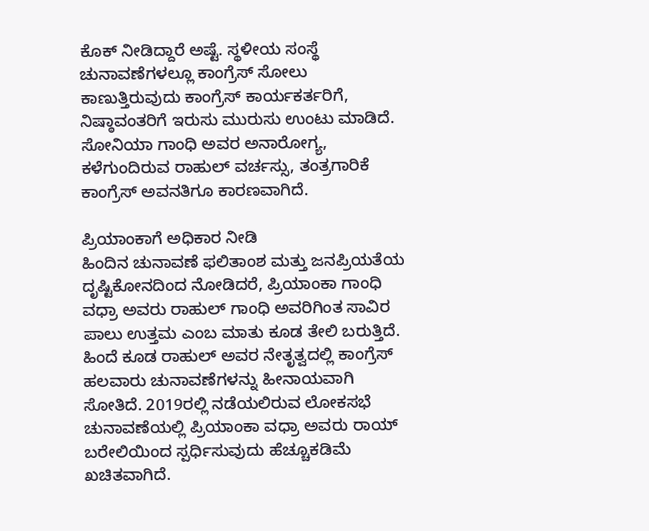ಕೊಕ್ ನೀಡಿದ್ದಾರೆ ಅಷ್ಟೆ. ಸ್ಥಳೀಯ ಸಂಸ್ಥೆ ಚುನಾವಣೆಗಳಲ್ಲೂ ಕಾಂಗ್ರೆಸ್ ಸೋಲು ಕಾಣುತ್ತಿರುವುದು ಕಾಂಗ್ರೆಸ್ ಕಾರ್ಯಕರ್ತರಿಗೆ, ನಿಷ್ಠಾವಂತರಿಗೆ ಇರುಸು ಮುರುಸು ಉಂಟು ಮಾಡಿದೆ. ಸೋನಿಯಾ ಗಾಂಧಿ ಅವರ ಅನಾರೋಗ್ಯ, ಕಳೆಗುಂದಿರುವ ರಾಹುಲ್ ವರ್ಚಸ್ಸು, ತಂತ್ರಗಾರಿಕೆ ಕಾಂಗ್ರೆಸ್ ಅವನತಿಗೂ ಕಾರಣವಾಗಿದೆ.

ಪ್ರಿಯಾಂಕಾಗೆ ಅಧಿಕಾರ ನೀಡಿ
ಹಿಂದಿನ ಚುನಾವಣೆ ಫಲಿತಾಂಶ ಮತ್ತು ಜನಪ್ರಿಯತೆಯ ದೃಷ್ಟಿಕೋನದಿಂದ ನೋಡಿದರೆ, ಪ್ರಿಯಾಂಕಾ ಗಾಂಧಿ ವಧ್ರಾ ಅವರು ರಾಹುಲ್ ಗಾಂಧಿ ಅವರಿಗಿಂತ ಸಾವಿರ ಪಾಲು ಉತ್ತಮ ಎಂಬ ಮಾತು ಕೂಡ ತೇಲಿ ಬರುತ್ತಿದೆ. ಹಿಂದೆ ಕೂಡ ರಾಹುಲ್ ಅವರ ನೇತೃತ್ವದಲ್ಲಿ ಕಾಂಗ್ರೆಸ್ ಹಲವಾರು ಚುನಾವಣೆಗಳನ್ನು ಹೀನಾಯವಾಗಿ ಸೋತಿದೆ. 2019ರಲ್ಲಿ ನಡೆಯಲಿರುವ ಲೋಕಸಭೆ ಚುನಾವಣೆಯಲ್ಲಿ ಪ್ರಿಯಾಂಕಾ ವಧ್ರಾ ಅವರು ರಾಯ್ ಬರೇಲಿಯಿಂದ ಸ್ಪರ್ಧಿಸುವುದು ಹೆಚ್ಚೂಕಡಿಮೆ ಖಚಿತವಾಗಿದೆ.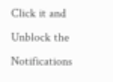Click it and Unblock the Notifications